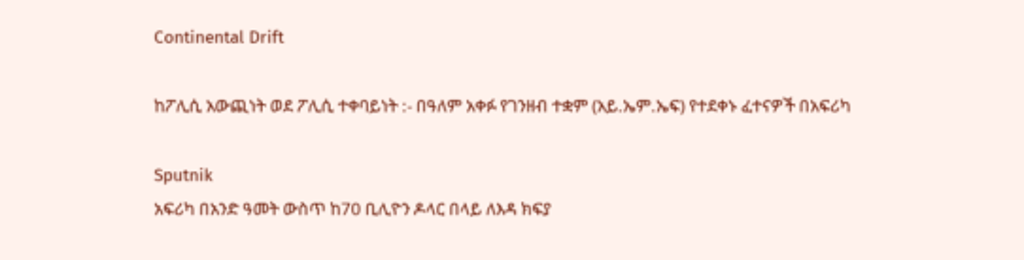Continental Drift

ከፖሊሲ አውጪነት ወደ ፖሊሲ ተቀባይነት :- በዓለም አቀፉ የገንዘብ ተቋም (አይ.ኤም.ኤፍ) የተደቀኑ ፈተናዎች በአፍሪካ

Sputnik
አፍሪካ በአንድ ዓመት ውስጥ ከ70 ቢሊዮን ዶላር በላይ ለእዳ ክፍያ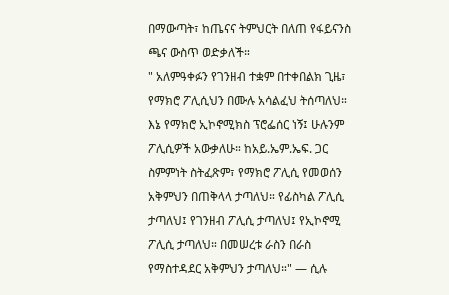በማውጣት፣ ከጤናና ትምህርት በለጠ የፋይናንስ ጫና ውስጥ ወድቃለች።
" አለምዓቀፉን የገንዘብ ተቋም በተቀበልክ ጊዜ፣ የማክሮ ፖሊሲህን በሙሉ አሳልፈህ ትሰጣለህ። እኔ የማክሮ ኢኮኖሚክስ ፕሮፌሰር ነኝ፤ ሁሉንም ፖሊሲዎች አውቃለሁ። ከአይ.ኤም.ኤፍ. ጋር ስምምነት ስትፈጽም፣ የማክሮ ፖሊሲ የመወሰን አቅምህን በጠቅላላ ታጣለህ። የፊስካል ፖሊሲ ታጣለህ፤ የገንዘብ ፖሊሲ ታጣለህ፤ የኢኮኖሚ ፖሊሲ ታጣለህ። በመሠረቱ ራስን በራስ የማስተዳደር አቅምህን ታጣለህ።" — ሲሉ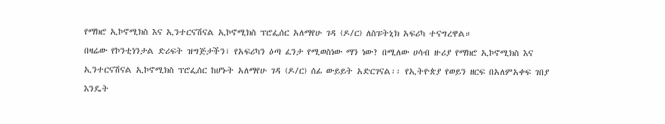የማክሮ ኢኮኖሚክስ እና ኢንተርናሽናል ኢኮኖሚክስ ፕሮፌሰር አለማየሁ ገዳ (ዶ/ር) ለስፑትኒክ አፍሪካ ተናግረዋል።
በዛሬው የኮንቲነንታል ድሪፍት ዝግጅታችን፣ የአፍሪካን ዕጣ ፈንታ የሚወስነው ማን ነው? በሚለው ሀሳብ ዙሪያ የማክሮ ኢኮኖሚክስ እና ኢንተርናሽናል ኢኮኖሚክስ ፕሮፌሰር ከሆኑት አለማየሁ ገዳ (ዶ/ር) ሰፊ ውይይት አድርገናል፡፡ የኢትዮጵያ የወይን ዘርፍ በአለምአቀፍ ገበያ እንዴት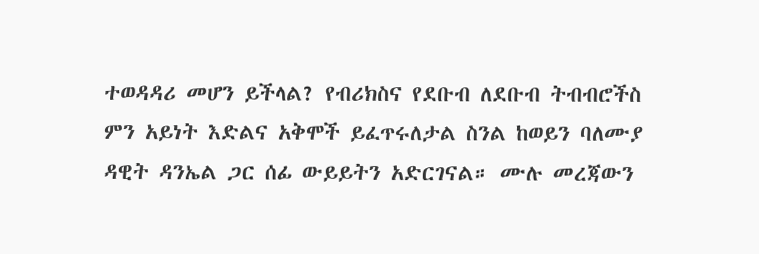ተወዳዳሪ መሆን ይችላል? የብሪክስና የደቡብ ለደቡብ ትብብሮችስ ምን አይነት እድልና አቅሞች ይፈጥሩለታል ስንል ከወይን ባለሙያ ዳዊት ዳንኤል ጋር ሰፊ ውይይትን አድርገናል። ሙሉ መረጃውን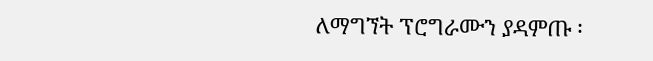ለማግኘት ፕሮግራሙን ያዳምጡ ፡